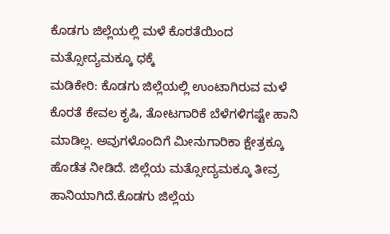ಕೊಡಗು ಜಿಲ್ಲೆಯಲ್ಲಿ ಮಳೆ ಕೊರತೆಯಿಂದ ಮತ್ಸೋದ್ಯಮಕ್ಕೂ ಧಕ್ಕೆ
ಮಡಿಕೇರಿ: ಕೊಡಗು ಜಿಲ್ಲೆಯಲ್ಲಿ ಉಂಟಾಗಿರುವ ಮಳೆ ಕೊರತೆ ಕೇವಲ ಕೃಷಿ, ತೋಟಗಾರಿಕೆ ಬೆಳೆಗಳಿಗಷ್ಟೇ ಹಾನಿ ಮಾಡಿಲ್ಲ. ಅವುಗಳೊಂದಿಗೆ ಮೀನುಗಾರಿಕಾ ಕ್ಷೇತ್ರಕ್ಕೂ ಹೊಡೆತ ನೀಡಿದೆ. ಜಿಲ್ಲೆಯ ಮತ್ಸೋದ್ಯಮಕ್ಕೂ ತೀವ್ರ ಹಾನಿಯಾಗಿದೆ.ಕೊಡಗು ಜಿಲ್ಲೆಯ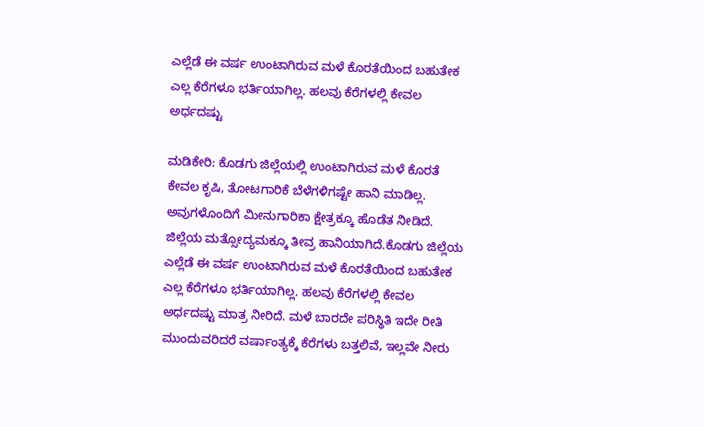ಎಲ್ಲೆಡೆ ಈ ವರ್ಷ ಉಂಟಾಗಿರುವ ಮಳೆ ಕೊರತೆಯಿಂದ ಬಹುತೇಕ ಎಲ್ಲ ಕೆರೆಗಳೂ ಭರ್ತಿಯಾಗಿಲ್ಲ. ಹಲವು ಕೆರೆಗಳಲ್ಲಿ ಕೇವಲ ಅರ್ಧದಷ್ಟು

ಮಡಿಕೇರಿ: ಕೊಡಗು ಜಿಲ್ಲೆಯಲ್ಲಿ ಉಂಟಾಗಿರುವ ಮಳೆ ಕೊರತೆ ಕೇವಲ ಕೃಷಿ, ತೋಟಗಾರಿಕೆ ಬೆಳೆಗಳಿಗಷ್ಟೇ ಹಾನಿ ಮಾಡಿಲ್ಲ. ಅವುಗಳೊಂದಿಗೆ ಮೀನುಗಾರಿಕಾ ಕ್ಷೇತ್ರಕ್ಕೂ ಹೊಡೆತ ನೀಡಿದೆ. ಜಿಲ್ಲೆಯ ಮತ್ಸೋದ್ಯಮಕ್ಕೂ ತೀವ್ರ ಹಾನಿಯಾಗಿದೆ.ಕೊಡಗು ಜಿಲ್ಲೆಯ ಎಲ್ಲೆಡೆ ಈ ವರ್ಷ ಉಂಟಾಗಿರುವ ಮಳೆ ಕೊರತೆಯಿಂದ ಬಹುತೇಕ ಎಲ್ಲ ಕೆರೆಗಳೂ ಭರ್ತಿಯಾಗಿಲ್ಲ. ಹಲವು ಕೆರೆಗಳಲ್ಲಿ ಕೇವಲ ಅರ್ಧದಷ್ಟು ಮಾತ್ರ ನೀರಿದೆ. ಮಳೆ ಬಾರದೇ ಪರಿಸ್ಥಿತಿ ಇದೇ ರೀತಿ ಮುಂದುವರಿದರೆ ವರ್ಷಾಂತ್ಯಕ್ಕೆ ಕೆರೆಗಳು ಬತ್ತಲಿವೆ, ಇಲ್ಲವೇ ನೀರು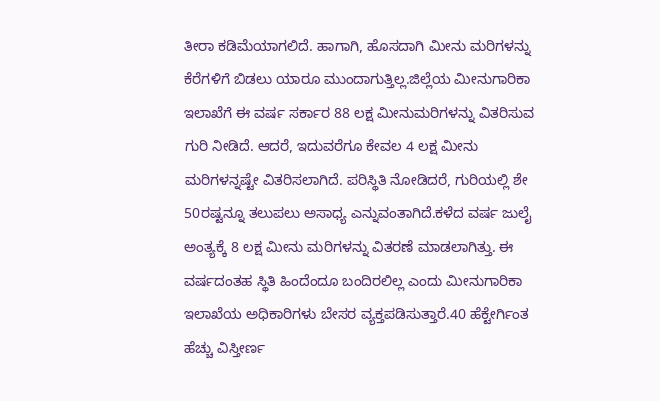ತೀರಾ ಕಡಿಮೆಯಾಗಲಿದೆ. ಹಾಗಾಗಿ, ಹೊಸದಾಗಿ ಮೀನು ಮರಿಗಳನ್ನು ಕೆರೆಗಳಿಗೆ ಬಿಡಲು ಯಾರೂ ಮುಂದಾಗುತ್ತಿಲ್ಲ.ಜಿಲ್ಲೆಯ ಮೀನುಗಾರಿಕಾ ಇಲಾಖೆಗೆ ಈ ವರ್ಷ ಸರ್ಕಾರ 88 ಲಕ್ಷ ಮೀನುಮರಿಗಳನ್ನು ವಿತರಿಸುವ ಗುರಿ ನೀಡಿದೆ. ಆದರೆ, ಇದುವರೆಗೂ ಕೇವಲ 4 ಲಕ್ಷ ಮೀನು ಮರಿಗಳನ್ನಷ್ಟೇ ವಿತರಿಸಲಾಗಿದೆ. ಪರಿಸ್ಥಿತಿ ನೋಡಿದರೆ, ಗುರಿಯಲ್ಲಿ ಶೇ 50ರಷ್ಟನ್ನೂ ತಲುಪಲು ಅಸಾಧ್ಯ ಎನ್ನುವಂತಾಗಿದೆ.ಕಳೆದ ವರ್ಷ ಜುಲೈ ಅಂತ್ಯಕ್ಕೆ 8 ಲಕ್ಷ ಮೀನು ಮರಿಗಳನ್ನು ವಿತರಣೆ ಮಾಡಲಾಗಿತ್ತು. ಈ ವರ್ಷದಂತಹ ಸ್ಥಿತಿ ಹಿಂದೆಂದೂ ಬಂದಿರಲಿಲ್ಲ ಎಂದು ಮೀನುಗಾರಿಕಾ ಇಲಾಖೆಯ ಅಧಿಕಾರಿಗಳು ಬೇಸರ ವ್ಯಕ್ತಪಡಿಸುತ್ತಾರೆ.40 ಹೆಕ್ಟೇರ್ಗಿಂತ ಹೆಚ್ಚು ವಿಸ್ತೀರ್ಣ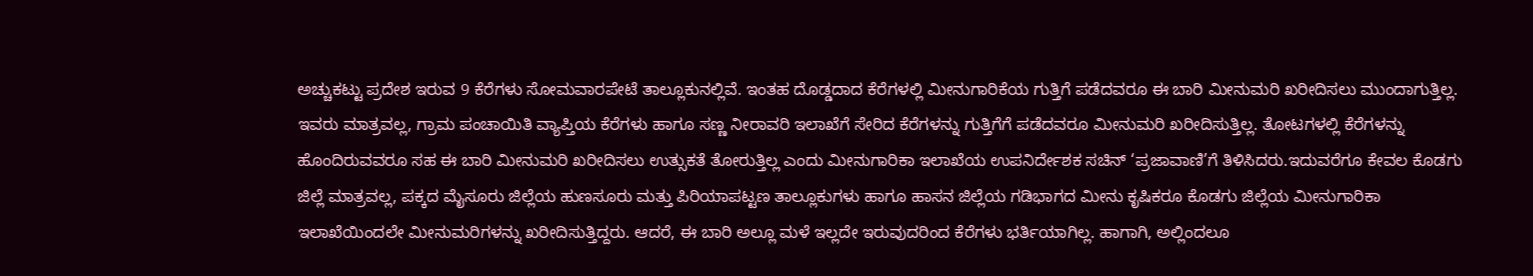ಅಚ್ಚುಕಟ್ಟು ಪ್ರದೇಶ ಇರುವ 9 ಕೆರೆಗಳು ಸೋಮವಾರಪೇಟೆ ತಾಲ್ಲೂಕುನಲ್ಲಿವೆ. ಇಂತಹ ದೊಡ್ಡದಾದ ಕೆರೆಗಳಲ್ಲಿ ಮೀನುಗಾರಿಕೆಯ ಗುತ್ತಿಗೆ ಪಡೆದವರೂ ಈ ಬಾರಿ ಮೀನುಮರಿ ಖರೀದಿಸಲು ಮುಂದಾಗುತ್ತಿಲ್ಲ. ಇವರು ಮಾತ್ರವಲ್ಲ, ಗ್ರಾಮ ಪಂಚಾಯಿತಿ ವ್ಯಾಪ್ತಿಯ ಕೆರೆಗಳು ಹಾಗೂ ಸಣ್ಣ ನೀರಾವರಿ ಇಲಾಖೆಗೆ ಸೇರಿದ ಕೆರೆಗಳನ್ನು ಗುತ್ತಿಗೆಗೆ ಪಡೆದವರೂ ಮೀನುಮರಿ ಖರೀದಿಸುತ್ತಿಲ್ಲ. ತೋಟಗಳಲ್ಲಿ ಕೆರೆಗಳನ್ನು ಹೊಂದಿರುವವರೂ ಸಹ ಈ ಬಾರಿ ಮೀನುಮರಿ ಖರೀದಿಸಲು ಉತ್ಸುಕತೆ ತೋರುತ್ತಿಲ್ಲ ಎಂದು ಮೀನುಗಾರಿಕಾ ಇಲಾಖೆಯ ಉಪನಿರ್ದೇಶಕ ಸಚಿನ್ ‘ಪ್ರಜಾವಾಣಿ’ಗೆ ತಿಳಿಸಿದರು.ಇದುವರೆಗೂ ಕೇವಲ ಕೊಡಗು ಜಿಲ್ಲೆ ಮಾತ್ರವಲ್ಲ, ಪಕ್ಕದ ಮೈಸೂರು ಜಿಲ್ಲೆಯ ಹುಣಸೂರು ಮತ್ತು ಪಿರಿಯಾಪಟ್ಟಣ ತಾಲ್ಲೂಕುಗಳು ಹಾಗೂ ಹಾಸನ ಜಿಲ್ಲೆಯ ಗಡಿಭಾಗದ ಮೀನು ಕೃಷಿಕರೂ ಕೊಡಗು ಜಿಲ್ಲೆಯ ಮೀನುಗಾರಿಕಾ ಇಲಾಖೆಯಿಂದಲೇ ಮೀನುಮರಿಗಳನ್ನು ಖರೀದಿಸುತ್ತಿದ್ದರು. ಆದರೆ, ಈ ಬಾರಿ ಅಲ್ಲೂ ಮಳೆ ಇಲ್ಲದೇ ಇರುವುದರಿಂದ ಕೆರೆಗಳು ಭರ್ತಿಯಾಗಿಲ್ಲ. ಹಾಗಾಗಿ, ಅಲ್ಲಿಂದಲೂ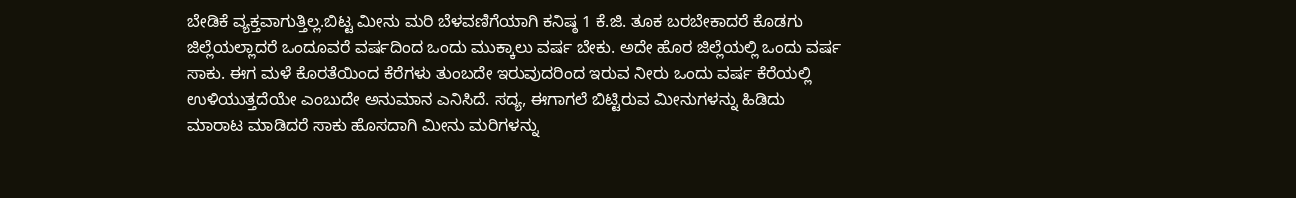ಬೇಡಿಕೆ ವ್ಯಕ್ತವಾಗುತ್ತಿಲ್ಲ.ಬಿಟ್ಟ ಮೀನು ಮರಿ ಬೆಳವಣಿಗೆಯಾಗಿ ಕನಿಷ್ಠ 1 ಕೆ.ಜಿ. ತೂಕ ಬರಬೇಕಾದರೆ ಕೊಡಗು ಜಿಲ್ಲೆಯಲ್ಲಾದರೆ ಒಂದೂವರೆ ವರ್ಷದಿಂದ ಒಂದು ಮುಕ್ಕಾಲು ವರ್ಷ ಬೇಕು. ಅದೇ ಹೊರ ಜಿಲ್ಲೆಯಲ್ಲಿ ಒಂದು ವರ್ಷ ಸಾಕು. ಈಗ ಮಳೆ ಕೊರತೆಯಿಂದ ಕೆರೆಗಳು ತುಂಬದೇ ಇರುವುದರಿಂದ ಇರುವ ನೀರು ಒಂದು ವರ್ಷ ಕೆರೆಯಲ್ಲಿ ಉಳಿಯುತ್ತದೆಯೇ ಎಂಬುದೇ ಅನುಮಾನ ಎನಿಸಿದೆ. ಸದ್ಯ, ಈಗಾಗಲೆ ಬಿಟ್ಟಿರುವ ಮೀನುಗಳನ್ನು ಹಿಡಿದು ಮಾರಾಟ ಮಾಡಿದರೆ ಸಾಕು ಹೊಸದಾಗಿ ಮೀನು ಮರಿಗಳನ್ನು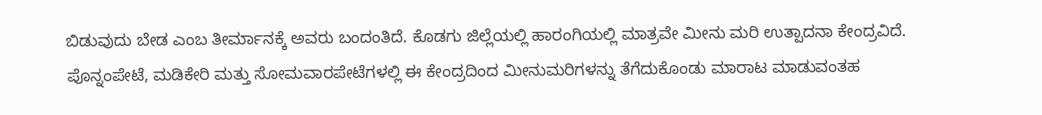ಬಿಡುವುದು ಬೇಡ ಎಂಬ ತೀರ್ಮಾನಕ್ಕೆ ಅವರು ಬಂದಂತಿದೆ. ಕೊಡಗು ಜಿಲ್ಲೆಯಲ್ಲಿ ಹಾರಂಗಿಯಲ್ಲಿ ಮಾತ್ರವೇ ಮೀನು ಮರಿ ಉತ್ಪಾದನಾ ಕೇಂದ್ರವಿದೆ. ಪೊನ್ನಂಪೇಟೆ, ಮಡಿಕೇರಿ ಮತ್ತು ಸೋಮವಾರಪೇಟೆಗಳಲ್ಲಿ ಈ ಕೇಂದ್ರದಿಂದ ಮೀನುಮರಿಗಳನ್ನು ತೆಗೆದುಕೊಂಡು ಮಾರಾಟ ಮಾಡುವಂತಹ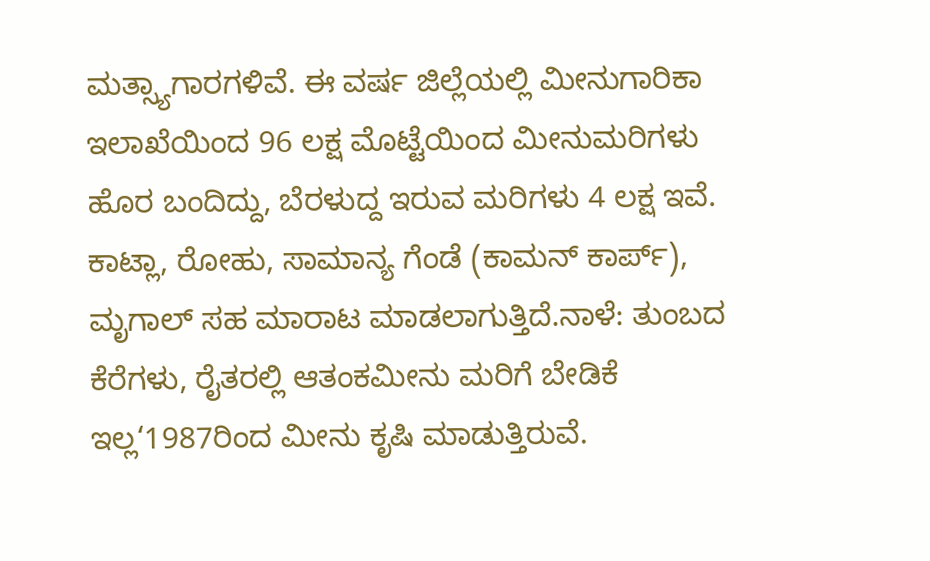ಮತ್ಸ್ಯಾಗಾರಗಳಿವೆ. ಈ ವರ್ಷ ಜಿಲ್ಲೆಯಲ್ಲಿ ಮೀನುಗಾರಿಕಾ ಇಲಾಖೆಯಿಂದ 96 ಲಕ್ಷ ಮೊಟ್ಟೆಯಿಂದ ಮೀನುಮರಿಗಳು ಹೊರ ಬಂದಿದ್ದು, ಬೆರಳುದ್ದ ಇರುವ ಮರಿಗಳು 4 ಲಕ್ಷ ಇವೆ. ಕಾಟ್ಲಾ, ರೋಹು, ಸಾಮಾನ್ಯ ಗೆಂಡೆ (ಕಾಮನ್ ಕಾರ್ಪ್), ಮೃಗಾಲ್ ಸಹ ಮಾರಾಟ ಮಾಡಲಾಗುತ್ತಿದೆ.ನಾಳೆ: ತುಂಬದ ಕೆರೆಗಳು, ರೈತರಲ್ಲಿ ಆತಂಕಮೀನು ಮರಿಗೆ ಬೇಡಿಕೆ ಇಲ್ಲ‘1987ರಿಂದ ಮೀನು ಕೃಷಿ ಮಾಡುತ್ತಿರುವೆ.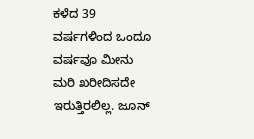ಕಳೆದ 39 ವರ್ಷಗಳಿಂದ ಒಂದೂ ವರ್ಷವೂ ಮೀನು ಮರಿ ಖರೀದಿಸದೇ ಇರುತ್ತಿರಲಿಲ್ಲ. ಜೂನ್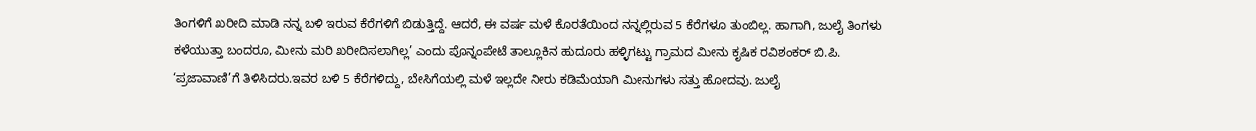ತಿಂಗಳಿಗೆ ಖರೀದಿ ಮಾಡಿ ನನ್ನ ಬಳಿ ಇರುವ ಕೆರೆಗಳಿಗೆ ಬಿಡುತ್ತಿದ್ದೆ. ಆದರೆ, ಈ ವರ್ಷ ಮಳೆ ಕೊರತೆಯಿಂದ ನನ್ನಲ್ಲಿರುವ 5 ಕೆರೆಗಳೂ ತುಂಬಿಲ್ಲ. ಹಾಗಾಗಿ, ಜುಲೈ ತಿಂಗಳು ಕಳೆಯುತ್ತಾ ಬಂದರೂ, ಮೀನು ಮರಿ ಖರೀದಿಸಲಾಗಿಲ್ಲ’ ಎಂದು ಪೊನ್ನಂಪೇಟೆ ತಾಲ್ಲೂಕಿನ ಹುದೂರು ಹಳ್ಳಿಗಟ್ಟು ಗ್ರಾಮದ ಮೀನು ಕೃಷಿಕ ರವಿಶಂಕರ್ ಬಿ.ಪಿ. ‘ಪ್ರಜಾವಾಣಿ’ಗೆ ತಿಳಿಸಿದರು.ಇವರ ಬಳಿ 5 ಕೆರೆಗಳಿದ್ದು, ಬೇಸಿಗೆಯಲ್ಲಿ ಮಳೆ ಇಲ್ಲದೇ ನೀರು ಕಡಿಮೆಯಾಗಿ ಮೀನುಗಳು ಸತ್ತು ಹೋದವು. ಜುಲೈ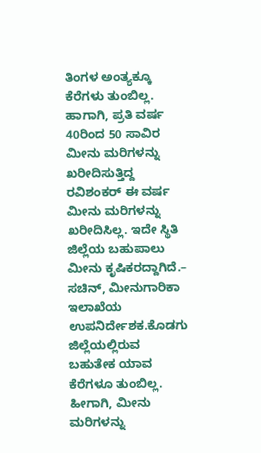ತಿಂಗಳ ಅಂತ್ಯಕ್ಕೂ ಕೆರೆಗಳು ತುಂಬಿಲ್ಲ. ಹಾಗಾಗಿ, ಪ್ರತಿ ವರ್ಷ 40ರಿಂದ 50 ಸಾವಿರ ಮೀನು ಮರಿಗಳನ್ನು ಖರೀದಿಸುತ್ತಿದ್ದ ರವಿಶಂಕರ್ ಈ ವರ್ಷ ಮೀನು ಮರಿಗಳನ್ನು ಖರೀದಿಸಿಲ್ಲ. ಇದೇ ಸ್ಥಿತಿ ಜಿಲ್ಲೆಯ ಬಹುಪಾಲು ಮೀನು ಕೃಷಿಕರದ್ದಾಗಿದೆ.– ಸಚಿನ್, ಮೀನುಗಾರಿಕಾ ಇಲಾಖೆಯ ಉಪನಿರ್ದೇಶಕ.ಕೊಡಗು ಜಿಲ್ಲೆಯಲ್ಲಿರುವ ಬಹುತೇಕ ಯಾವ ಕೆರೆಗಳೂ ತುಂಬಿಲ್ಲ. ಹೀಗಾಗಿ, ಮೀನು ಮರಿಗಳನ್ನು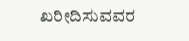ಖರೀದಿಸುವವರ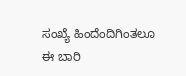ಸಂಖ್ಯೆ ಹಿಂದೆಂದಿಗಿಂತಲೂ ಈ ಬಾರಿ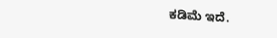ಕಡಿಮೆ ಇದೆ.